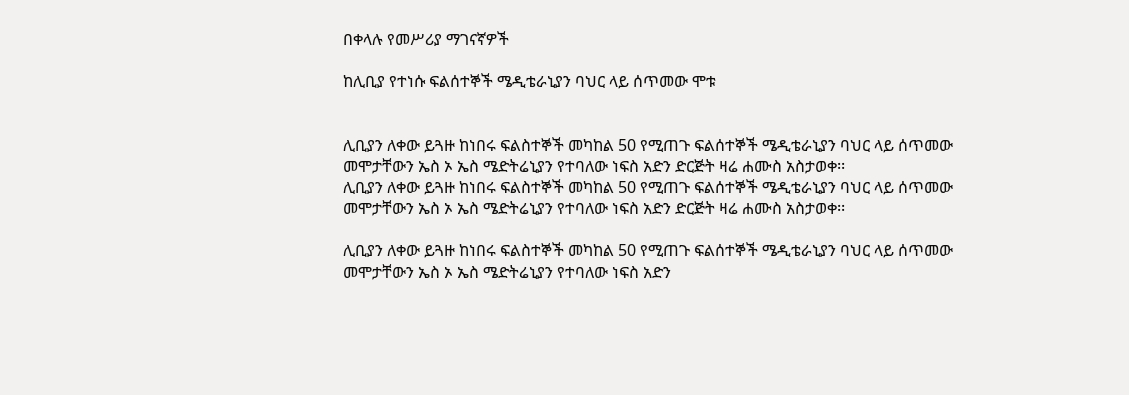በቀላሉ የመሥሪያ ማገናኛዎች

ከሊቢያ የተነሱ ፍልሰተኞች ሜዲቴራኒያን ባህር ላይ ሰጥመው ሞቱ


ሊቢያን ለቀው ይጓዙ ከነበሩ ፍልስተኞች መካከል 50 የሚጠጉ ፍልሰተኞች ሜዲቴራኒያን ባህር ላይ ሰጥመው መሞታቸውን ኤስ ኦ ኤስ ሜድትሬኒያን የተባለው ነፍስ አድን ድርጅት ዛሬ ሐሙስ አስታወቀ፡፡
ሊቢያን ለቀው ይጓዙ ከነበሩ ፍልስተኞች መካከል 50 የሚጠጉ ፍልሰተኞች ሜዲቴራኒያን ባህር ላይ ሰጥመው መሞታቸውን ኤስ ኦ ኤስ ሜድትሬኒያን የተባለው ነፍስ አድን ድርጅት ዛሬ ሐሙስ አስታወቀ፡፡

ሊቢያን ለቀው ይጓዙ ከነበሩ ፍልስተኞች መካከል 50 የሚጠጉ ፍልሰተኞች ሜዲቴራኒያን ባህር ላይ ሰጥመው መሞታቸውን ኤስ ኦ ኤስ ሜድትሬኒያን የተባለው ነፍስ አድን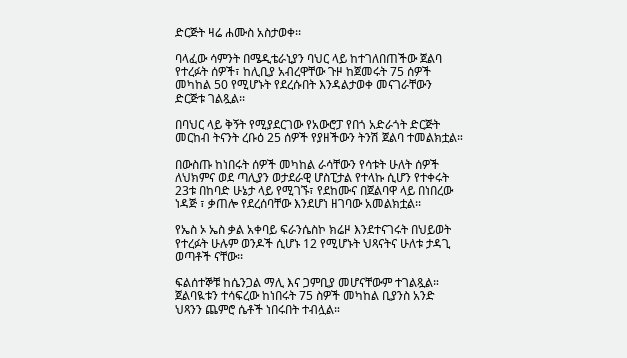ድርጅት ዛሬ ሐሙስ አስታወቀ፡፡

ባላፈው ሳምንት በሜዲቴራኒያን ባህር ላይ ከተገለበጠችው ጀልባ የተረፉት ሰዎች፣ ከሊቢያ አብረዋቸው ጉዞ ከጀመሩት 75 ሰዎች መካከል 50 የሚሆኑት የደረሱበት እንዳልታወቀ መናገራቸውን ድርጅቱ ገልጿል፡፡

በባህር ላይ ቅኝት የሚያደርገው የአውሮፓ የበጎ አድራጎት ድርጅት መርከብ ትናንት ረቡዕ 25 ሰዎች የያዘችውን ትንሽ ጀልባ ተመልክቷል።

በውስጡ ከነበሩት ሰዎች መካከል ራሳቸውን የሳቱት ሁለት ሰዎች ለህክምና ወደ ጣሊያን ወታደራዊ ሆስፒታል የተላኩ ሲሆን የተቀሩት 23ቱ በከባድ ሁኔታ ላይ የሚገኙ፣ የደከሙና በጀልባዋ ላይ በነበረው ነዳጅ ፣ ቃጠሎ የደረሰባቸው እንደሆነ ዘገባው አመልክቷል፡፡

የኤስ ኦ ኤስ ቃል አቀባይ ፍራንሴስኮ ክሬዞ እንደተናገሩት በህይወት የተረፉት ሁሉም ወንዶች ሲሆኑ 12 የሚሆኑት ህጻናትና ሁለቱ ታዳጊ ወጣቶች ናቸው፡፡

ፍልሰተኞቹ ከሴንጋል ማሊ እና ጋምቢያ መሆናቸውም ተገልጿል። ጀልባዪቱን ተሳፍረው ከነበሩት 75 ስዎች መካከል ቢያንስ አንድ ህጻንን ጨምሮ ሴቶች ነበሩበት ተብሏል።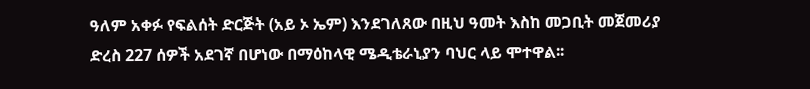ዓለም አቀፉ የፍልሰት ድርጅት (አይ ኦ ኤም) እንደገለጸው በዚህ ዓመት እስከ መጋቢት መጀመሪያ ድረስ 227 ሰዎች አደገኛ በሆነው በማዕከላዊ ሜዲቴራኒያን ባህር ላይ ሞተዋል፡፡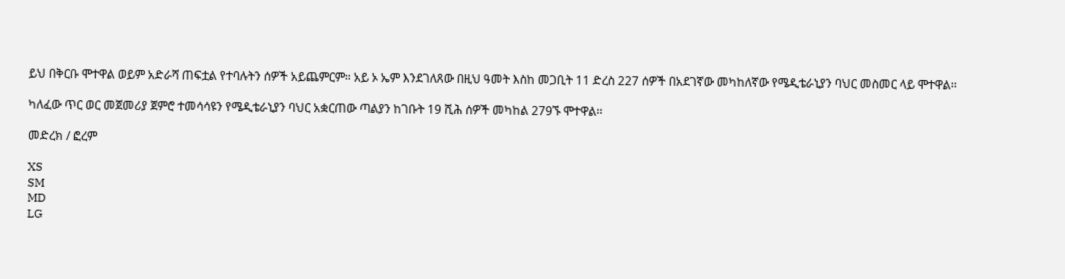ይህ በቅርቡ ሞተዋል ወይም አድራሻ ጠፍቷል የተባሉትን ሰዎች አይጨምርም። አይ ኦ ኤም እንደገለጸው በዚህ ዓመት እስከ መጋቢት 11 ድረስ 227 ሰዎች በአደገኛው መካከለኛው የሜዲቴራኒያን ባህር መስመር ላይ ሞተዋል፡፡

ካለፈው ጥር ወር መጀመሪያ ጀምሮ ተመሳሳዩን የሜዲቴራኒያን ባህር አቋርጠው ጣልያን ከገቡት 19 ሺሕ ሰዎች መካከል 279ኙ ሞተዋል፡፡

መድረክ / ፎረም

XS
SM
MD
LG